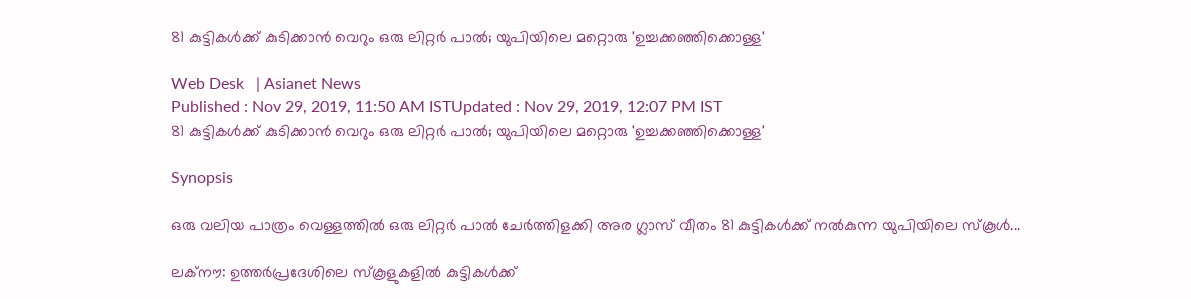81 കുട്ടികള്‍ക്ക് കുടിക്കാന്‍ വെറും ഒരു ലിറ്റര്‍ പാല്‍; യുപിയിലെ മറ്റൊരു 'ഉച്ചക്കഞ്ഞിക്കൊള്ള'

Web Desk   | Asianet News
Published : Nov 29, 2019, 11:50 AM ISTUpdated : Nov 29, 2019, 12:07 PM IST
81 കുട്ടികള്‍ക്ക് കുടിക്കാന്‍ വെറും ഒരു ലിറ്റര്‍ പാല്‍; യുപിയിലെ മറ്റൊരു 'ഉച്ചക്കഞ്ഞിക്കൊള്ള'

Synopsis

ഒരു വലിയ പാത്രം വെള്ളത്തില്‍ ഒരു ലിറ്റര്‍ പാല്‍ ചേര്‍ത്തിളക്കി അര ഗ്ലാസ് വീതം 81 കുട്ടികള്‍ക്ക് നല്‍കുന്ന യുപിയിലെ സ്കൂള്‍...

ലക്നൗ: ഉത്തര്‍പ്രദേശിലെ സ്കൂളുകളില്‍ കുട്ടികള്‍ക്ക്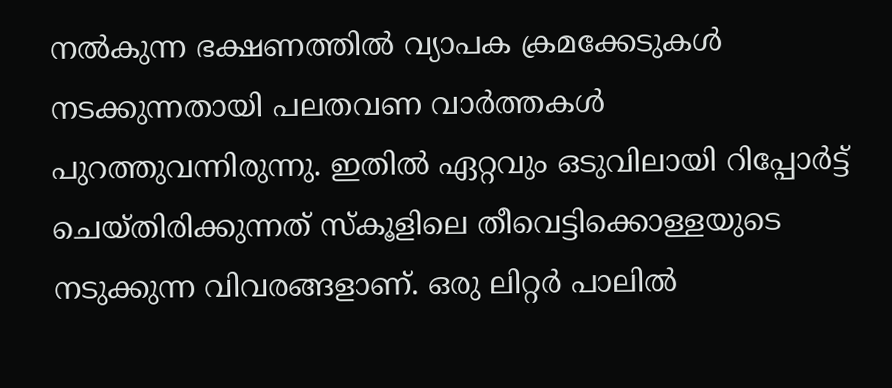നല്‍കുന്ന ഭക്ഷണത്തില്‍ വ്യാപക ക്രമക്കേടുകള്‍ നടക്കുന്നതായി പലതവണ വാര്‍ത്തകള്‍ പുറത്തുവന്നിരുന്നു. ഇതില്‍ ഏറ്റവും ഒടുവിലായി റിപ്പോര്‍ട്ട് ചെയ്തിരിക്കുന്നത് സ്കൂളിലെ തീവെട്ടിക്കൊള്ളയുടെ നടുക്കുന്ന വിവരങ്ങളാണ്. ഒരു ലിറ്റര്‍ പാലില്‍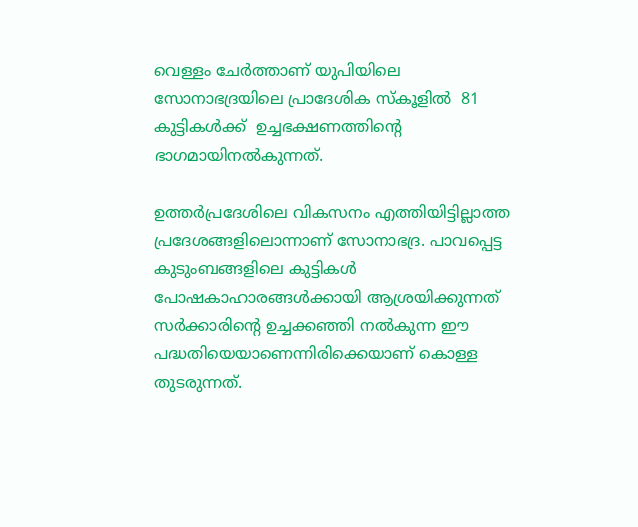വെള്ളം ചേര്‍ത്താണ് യുപിയിലെ സോനാഭദ്രയിലെ പ്രാദേശിക സ്കൂളില്‍  81 കുട്ടികള്‍ക്ക്  ഉച്ചഭക്ഷണത്തിന്‍റെ ഭാഗമായിനല്‍കുന്നത്.

ഉത്തര്‍പ്രദേശിലെ വികസനം എത്തിയിട്ടില്ലാത്ത പ്രദേശങ്ങളിലൊന്നാണ് സോനാഭദ്ര. പാവപ്പെട്ട കുടുംബങ്ങളിലെ കുട്ടികള്‍ പോഷകാഹാരങ്ങള്‍ക്കായി ആശ്രയിക്കുന്നത് സര്‍ക്കാരിന്‍റെ ഉച്ചക്കഞ്ഞി നല്‍കുന്ന ഈ പദ്ധതിയെയാണെന്നിരിക്കെയാണ് കൊള്ള തുടരുന്നത്.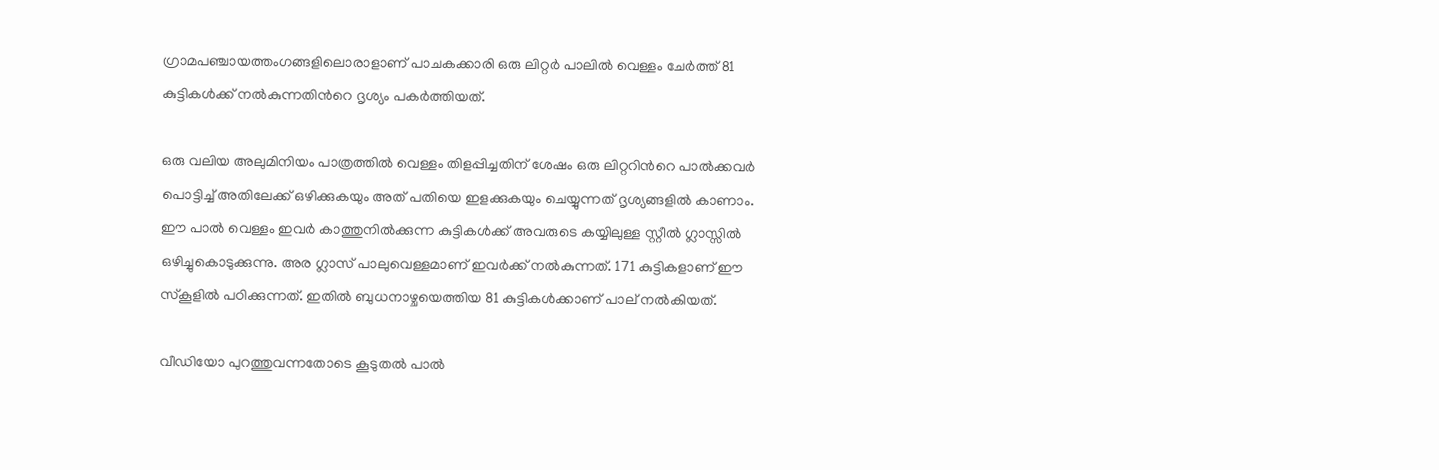ഗ്രാമപഞ്ചായത്തംഗങ്ങളിലൊരാളാണ് പാചകക്കാരി ഒരു ലിറ്റര്‍ പാലില്‍ വെള്ളം ചേര്‍ത്ത് 81 കുട്ടികള്‍ക്ക് നല്‍കുന്നതിന്‍റെ ദൃശ്യം പകര്‍ത്തിയത്.

ഒരു വലിയ അലുമിനിയം പാത്രത്തില്‍ വെള്ളം തിളപ്പിച്ചതിന് ശേഷം ഒരു ലിറ്ററിന്‍റെ പാല്‍ക്കവര്‍ പൊട്ടിച്ച് അതിലേക്ക് ഒഴിക്കുകയും അത് പതിയെ ഇളക്കുകയും ചെയ്യുന്നത് ദൃശ്യങ്ങളില്‍ കാണാം. ഈ പാല്‍ വെള്ളം ഇവര്‍ കാത്തുനില്‍ക്കുന്ന കുട്ടികള്‍ക്ക് അവരുടെ കയ്യിലുള്ള സ്റ്റീല്‍ ഗ്ലാസ്സില്‍ ഒഴിച്ചുകൊടുക്കുന്നു. അര ഗ്ലാസ് പാലുവെള്ളമാണ് ഇവര്‍ക്ക് നല്‍കുന്നത്. 171 കുട്ടികളാണ് ഈ സ്കൂളില്‍ പഠിക്കുന്നത്. ഇതില്‍ ബുധനാഴ്ചയെത്തിയ 81 കുട്ടികള്‍ക്കാണ് പാല് നല്‍കിയത്.

വീഡിയോ പുറത്തുവന്നതോടെ കൂടുതല്‍ പാല്‍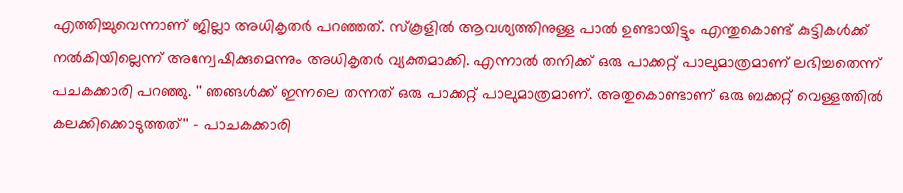എത്തിച്ചുവെന്നാണ് ജില്ലാ അധികൃതര്‍ പറഞ്ഞത്. സ്കൂളില്‍ ആവശ്യത്തിനുള്ള പാല്‍ ഉണ്ടായിട്ടും എന്തുകൊണ്ട് കുട്ടികള്‍ക്ക് നല്‍കിയില്ലെന്ന് അന്വേഷിക്കുമെന്നും അധികൃതര്‍ വ്യക്തമാക്കി. എന്നാല്‍ തനിക്ക് ഒരു പാക്കറ്റ് പാലുമാത്രമാണ് ലഭിച്ചതെന്ന് പചകക്കാരി പറഞ്ഞു. '' ഞങ്ങള്‍ക്ക് ഇന്നലെ തന്നത് ഒരു പാക്കറ്റ് പാലുമാത്രമാണ്. അതുകൊണ്ടാണ് ഒരു ബക്കറ്റ് വെള്ളത്തില്‍ കലക്കിക്കൊടുത്തത്'' - പാചകക്കാരി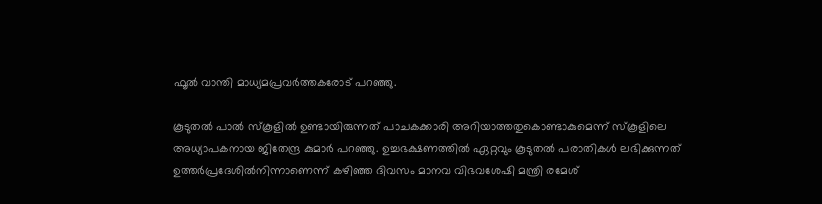ഫൂല്‍ വാന്തി മാധ്യമപ്രവര്‍ത്തകരോട് പറഞ്ഞു.

കൂടുതല്‍ പാല്‍ സ്കൂളില്‍ ഉണ്ടായിരുന്നത് പാചകക്കാരി അറിയാത്തതുകൊണ്ടാകുമെന്ന് സ്കൂളിലെ അധ്യാപകനായ ജിതേന്ദ്ര കുമാര്‍ പറഞ്ഞു. ഉച്ചഭക്ഷണത്തില്‍ ഏറ്റവും കൂടുതല്‍ പരാതികള്‍ ലഭിക്കുന്നത് ഉത്തര്‍പ്രദേശില്‍നിന്നാണെന്ന് കഴിഞ്ഞ ദിവസം മാനവ വിഭവശേഷി മന്ത്രി രമേശ്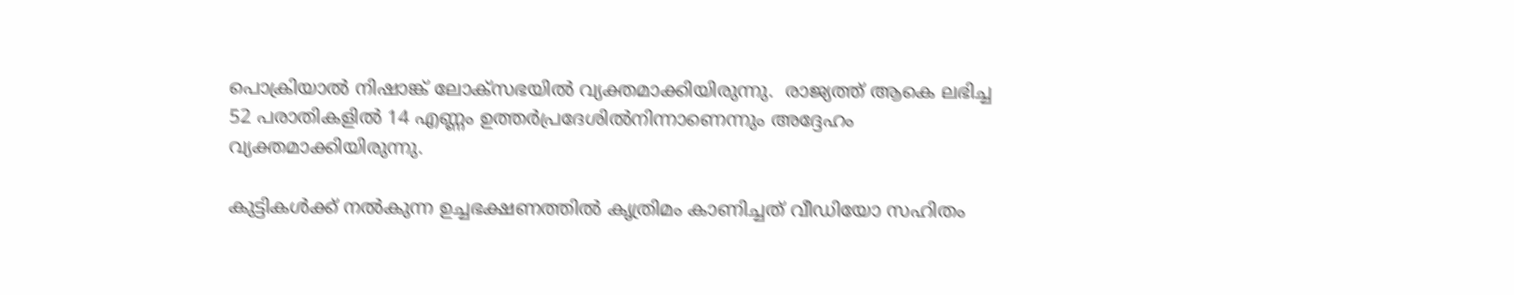പൊക്രിയാല്‍ നിഷാങ്ക് ലോക്സഭയില്‍ വ്യക്തമാക്കിയിരുന്നു.  രാജ്യത്ത് ആകെ ലഭിച്ച 52 പരാതികളില്‍ 14 എണ്ണം ഉത്തര്‍പ്രദേശില്‍നിന്നാണെന്നും അദ്ദേഹം വ്യക്തമാക്കിയിരുന്നു.

കുട്ടികള്‍ക്ക് നല്‍കുന്ന ഉച്ചഭക്ഷണത്തില്‍ കൃത്രിമം കാണിച്ചത് വീഡിയോ സഹിതം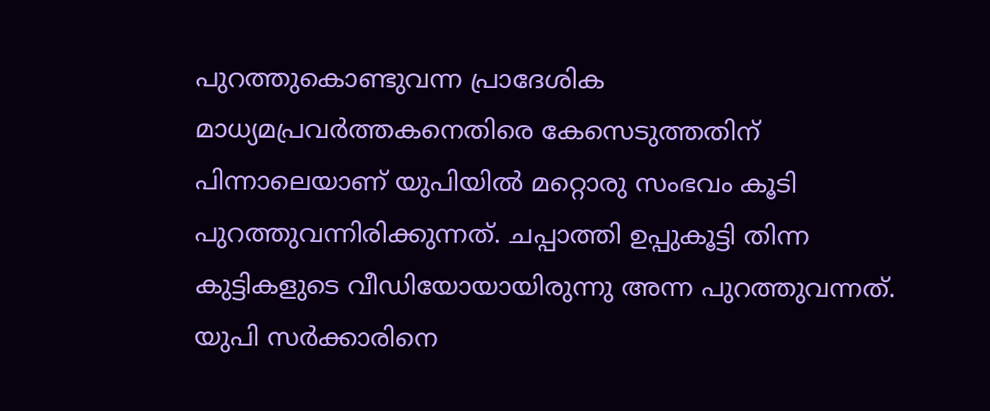പുറത്തുകൊണ്ടുവന്ന പ്രാദേശിക മാധ്യമപ്രവര്‍ത്തകനെതിരെ കേസെടുത്തതിന് പിന്നാലെയാണ് യുപിയില്‍ മറ്റൊരു സംഭവം കൂടി പുറത്തുവന്നിരിക്കുന്നത്. ചപ്പാത്തി ഉപ്പുകൂട്ടി തിന്ന കുട്ടികളുടെ വീഡിയോയായിരുന്നു അന്ന പുറത്തുവന്നത്. യുപി സര്‍ക്കാരിനെ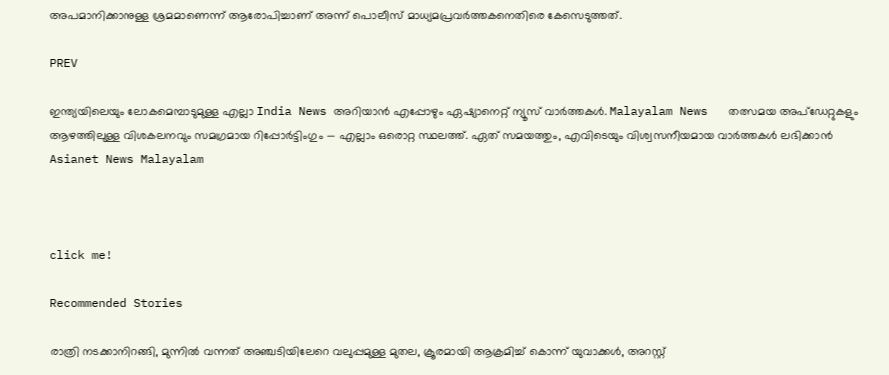അപമാനിക്കാനുള്ള ശ്രമമാണെന്ന് ആരോപിച്ചാണ് അന്ന് പൊലീസ് മാധ്യമപ്രവര്‍ത്തകനെതിരെ കേസെടുത്തത്.

PREV

ഇന്ത്യയിലെയും ലോകമെമ്പാടുമുള്ള എല്ലാ India News അറിയാൻ എപ്പോഴും ഏഷ്യാനെറ്റ് ന്യൂസ് വാർത്തകൾ. Malayalam News   തത്സമയ അപ്‌ഡേറ്റുകളും ആഴത്തിലുള്ള വിശകലനവും സമഗ്രമായ റിപ്പോർട്ടിംഗും — എല്ലാം ഒരൊറ്റ സ്ഥലത്ത്. ഏത് സമയത്തും, എവിടെയും വിശ്വസനീയമായ വാർത്തകൾ ലഭിക്കാൻ Asianet News Malayalam



click me!

Recommended Stories

രാത്രി നടക്കാനിറങ്ങി, മുന്നിൽ വന്നത് അഞ്ചടിയിലേറെ വലുപ്പമുള്ള മുതല, ക്രൂരമായി ആക്രമിച്ച് കൊന്ന് യുവാക്കൾ, അറസ്റ്റ്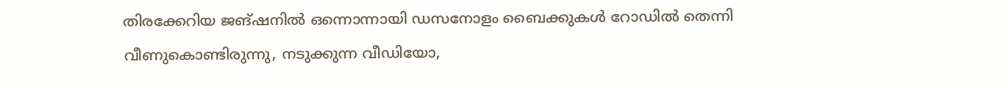തിരക്കേറിയ ജങ്ഷനിൽ ഒന്നൊന്നായി ഡസനോളം ബൈക്കുകൾ റോഡിൽ തെന്നി വീണുകൊണ്ടിരുന്നു, നടുക്കുന്ന വീഡിയോ,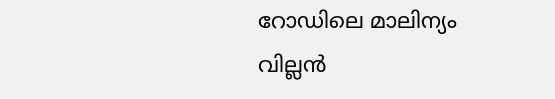റോഡിലെ മാലിന്യം വില്ലൻ